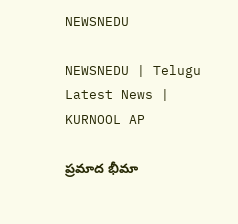NEWSNEDU

NEWSNEDU | Telugu Latest News | KURNOOL AP

ప్రమాద భీమా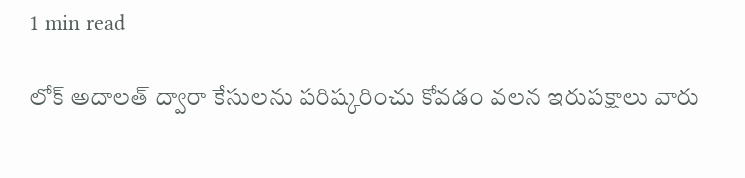1 min read

లోక్ అదాలత్ ద్వారా కేసులను పరిష్కరించు కోవడం వలన ఇరుపక్షాలు వారు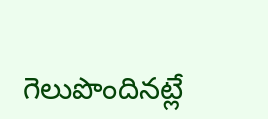గెలుపొందినట్లే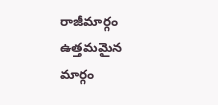రాజీమార్గం ఉత్తమమైన మార్గం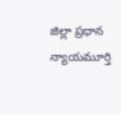జిల్లా ప్రధాన న్యాయమూర్తి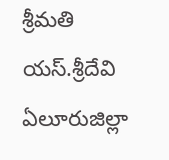శ్రీమతి యస్.శ్రీదేవి ఏలూరుజిల్లా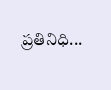ప్రతినిధి...